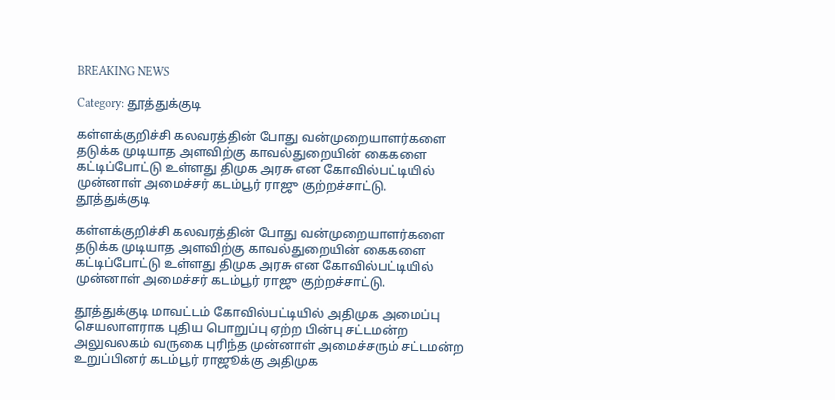BREAKING NEWS

Category: தூத்துக்குடி

கள்ளக்குறிச்சி கலவரத்தின் போது வன்முறையாளர்களை தடுக்க முடியாத அளவிற்கு காவல்துறையின் கைகளை கட்டிப்போட்டு உள்ளது திமுக அரசு என கோவில்பட்டியில் முன்னாள் அமைச்சர் கடம்பூர் ராஜு குற்றச்சாட்டு.
தூத்துக்குடி

கள்ளக்குறிச்சி கலவரத்தின் போது வன்முறையாளர்களை தடுக்க முடியாத அளவிற்கு காவல்துறையின் கைகளை கட்டிப்போட்டு உள்ளது திமுக அரசு என கோவில்பட்டியில் முன்னாள் அமைச்சர் கடம்பூர் ராஜு குற்றச்சாட்டு.

தூத்துக்குடி மாவட்டம் கோவில்பட்டியில் அதிமுக அமைப்பு செயலாளராக புதிய பொறுப்பு ஏற்ற பின்பு சட்டமன்ற அலுவலகம் வருகை புரிந்த முன்னாள் அமைச்சரும் சட்டமன்ற உறுப்பினர் கடம்பூர் ராஜூக்கு அதிமுக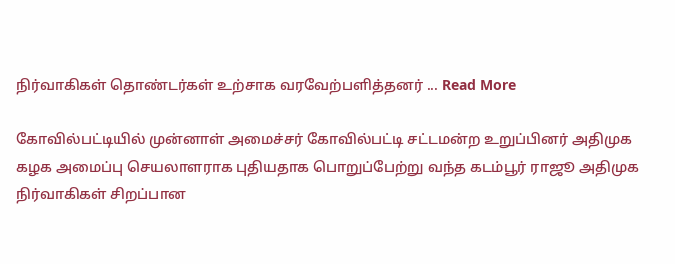நிர்வாகிகள் தொண்டர்கள் உற்சாக வரவேற்பளித்தனர் ... Read More

கோவில்பட்டியில் முன்னாள் அமைச்சர் கோவில்பட்டி சட்டமன்ற உறுப்பினர் அதிமுக கழக அமைப்பு செயலாளராக புதியதாக பொறுப்பேற்று வந்த கடம்பூர் ராஜூ அதிமுக நிர்வாகிகள் சிறப்பான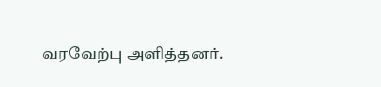வரவேற்பு அளித்தனர்.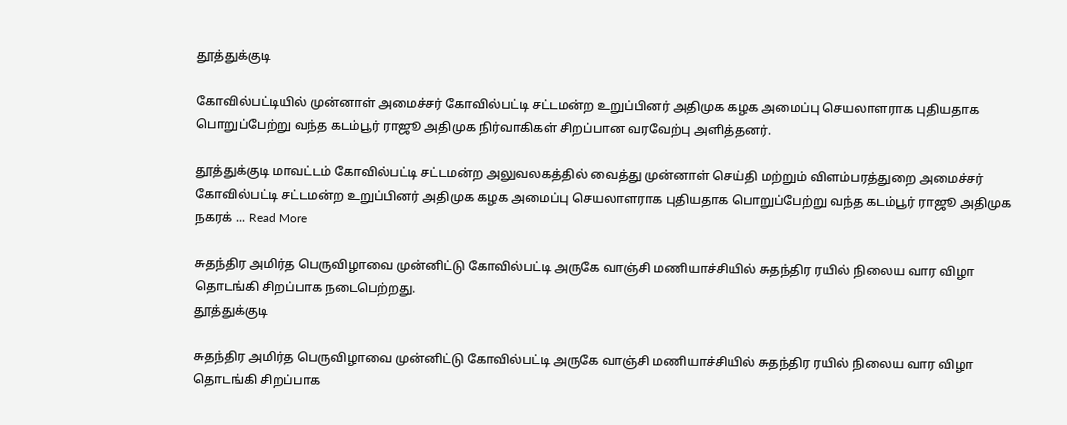தூத்துக்குடி

கோவில்பட்டியில் முன்னாள் அமைச்சர் கோவில்பட்டி சட்டமன்ற உறுப்பினர் அதிமுக கழக அமைப்பு செயலாளராக புதியதாக பொறுப்பேற்று வந்த கடம்பூர் ராஜூ அதிமுக நிர்வாகிகள் சிறப்பான வரவேற்பு அளித்தனர்.

தூத்துக்குடி மாவட்டம் கோவில்பட்டி சட்டமன்ற அலுவலகத்தில் வைத்து முன்னாள் செய்தி மற்றும் விளம்பரத்துறை அமைச்சர் கோவில்பட்டி சட்டமன்ற உறுப்பினர் அதிமுக கழக அமைப்பு செயலாளராக புதியதாக பொறுப்பேற்று வந்த கடம்பூர் ராஜூ அதிமுக நகரக் ... Read More

சுதந்திர அமிர்த பெருவிழாவை முன்னிட்டு கோவில்பட்டி அருகே வாஞ்சி மணியாச்சியில் சுதந்திர ரயில் நிலைய வார விழா  தொடங்கி சிறப்பாக நடைபெற்றது.
தூத்துக்குடி

சுதந்திர அமிர்த பெருவிழாவை முன்னிட்டு கோவில்பட்டி அருகே வாஞ்சி மணியாச்சியில் சுதந்திர ரயில் நிலைய வார விழா தொடங்கி சிறப்பாக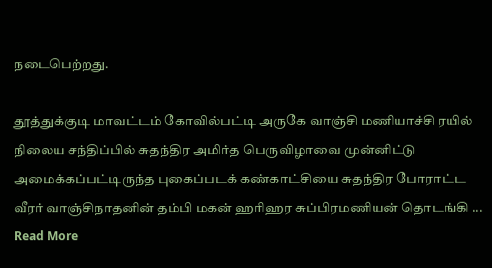நடைபெற்றது.

தூத்துக்குடி மாவட்டம் கோவில்பட்டி அருகே வாஞ்சி மணியாச்சி ரயில் நிலைய சந்திப்பில் சுதந்திர அமிர்த பெருவிழாவை முன்னிட்டு அமைக்கப்பட்டிருந்த புகைப்படக் கண்காட்சியை சுதந்திர போராட்ட வீரர் வாஞ்சிநாதனின் தம்பி மகன் ஹரிஹர சுப்பிரமணியன் தொடங்கி ... Read More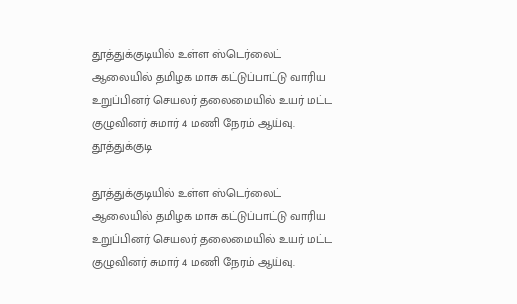தூத்துக்குடியில் உள்ள ஸ்டெர்லைட் ஆலையில் தமிழக மாசு கட்டுப்பாட்டு வாரிய உறுப்பினர் செயலர் தலைமையில் உயர் மட்ட குழுவினர் சுமார் 4 மணி நேரம் ஆய்வு.
தூத்துக்குடி

தூத்துக்குடியில் உள்ள ஸ்டெர்லைட் ஆலையில் தமிழக மாசு கட்டுப்பாட்டு வாரிய உறுப்பினர் செயலர் தலைமையில் உயர் மட்ட குழுவினர் சுமார் 4 மணி நேரம் ஆய்வு.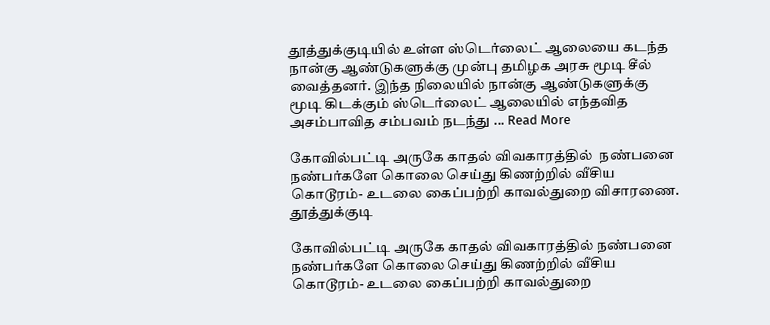தூத்துக்குடியில் உள்ள ஸ்டெர்லைட் ஆலையை கடந்த நான்கு ஆண்டுகளுக்கு முன்பு தமிழக அரசு மூடி சீல் வைத்தனர். இந்த நிலையில் நான்கு ஆண்டுகளுக்கு மூடி கிடக்கும் ஸ்டெர்லைட் ஆலையில் எந்தவித அசம்பாவித சம்பவம் நடந்து ... Read More

கோவில்பட்டி அருகே காதல் விவகாரத்தில்  நண்பனை  நண்பர்களே கொலை செய்து கிணற்றில் வீசிய கொடூரம்- உடலை கைப்பற்றி காவல்துறை விசாரணை.
தூத்துக்குடி

கோவில்பட்டி அருகே காதல் விவகாரத்தில் நண்பனை நண்பர்களே கொலை செய்து கிணற்றில் வீசிய கொடூரம்- உடலை கைப்பற்றி காவல்துறை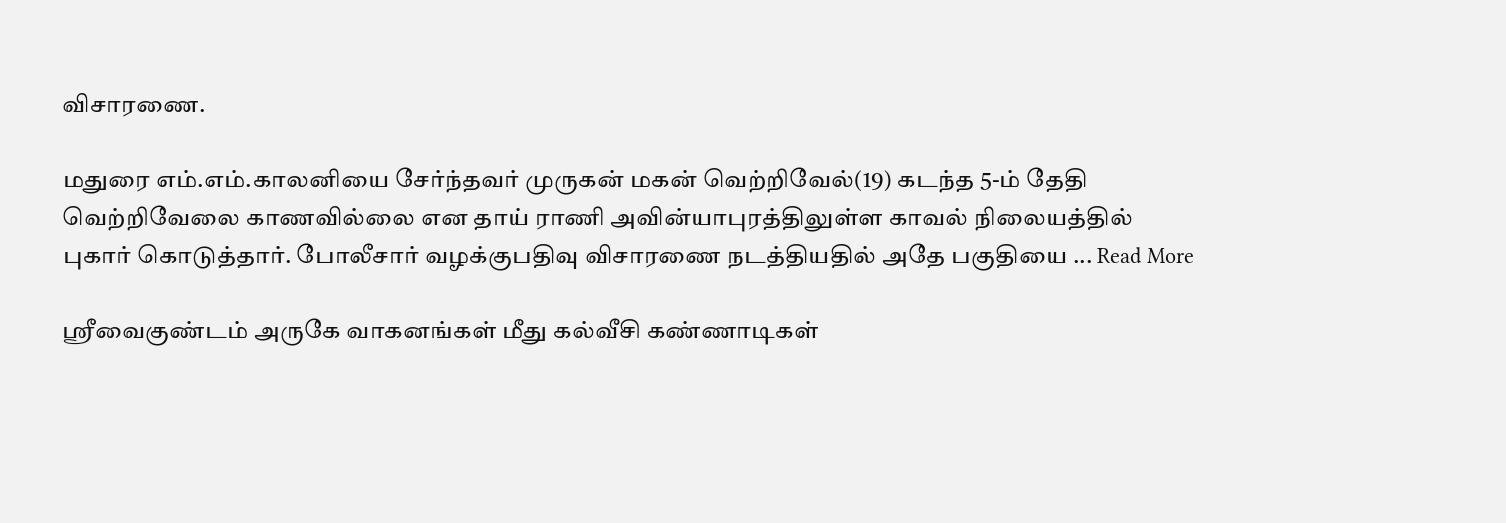விசாரணை.

மதுரை எம்.எம்.காலனியை சேர்ந்தவர் முருகன் மகன் வெற்றிவேல்(19) கடந்த 5-ம் தேதி வெற்றிவேலை காணவில்லை என தாய் ராணி அவின்யாபுரத்திலுள்ள காவல் நிலையத்தில் புகார் கொடுத்தார். போலீசார் வழக்குபதிவு விசாரணை நடத்தியதில் அதே பகுதியை ... Read More

ஸ்ரீவைகுண்டம் அருகே வாகனங்கள் மீது கல்வீசி கண்ணாடிகள்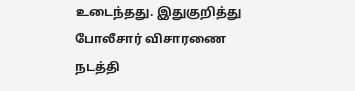உடைந்தது. இதுகுறித்து போலீசார் விசாரணை நடத்தி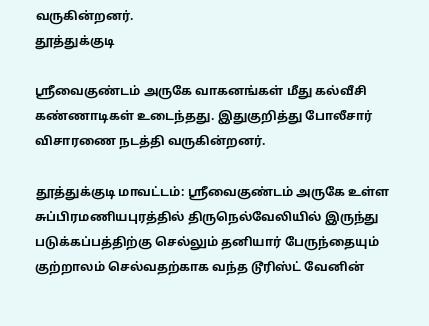வருகின்றனர்.
தூத்துக்குடி

ஸ்ரீவைகுண்டம் அருகே வாகனங்கள் மீது கல்வீசி கண்ணாடிகள் உடைந்தது. இதுகுறித்து போலீசார் விசாரணை நடத்தி வருகின்றனர்.

தூத்துக்குடி மாவட்டம்: ஸ்ரீவைகுண்டம் அருகே உள்ள சுப்பிரமணியபுரத்தில் திருநெல்வேலியில் இருந்து படுக்கப்பத்திற்கு செல்லும் தனியார் பேருந்தையும் குற்றாலம் செல்வதற்காக வந்த டூரிஸ்ட் வேனின்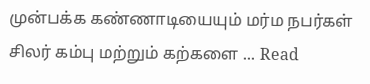முன்பக்க கண்ணாடியையும் மர்ம நபர்கள் சிலர் கம்பு மற்றும் கற்களை ... Read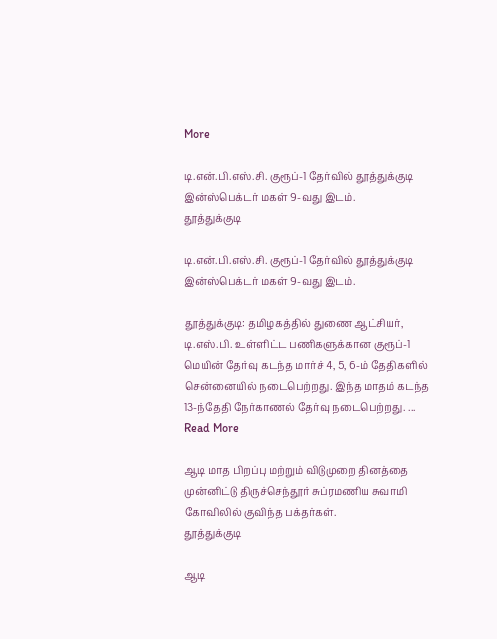More

டி.என்.பி.எஸ்.சி. குரூப்-1 தேர்வில் தூத்துக்குடி இன்ஸ்பெக்டர் மகள் 9-வது இடம்.
தூத்துக்குடி

டி.என்.பி.எஸ்.சி. குரூப்-1 தேர்வில் தூத்துக்குடி இன்ஸ்பெக்டர் மகள் 9-வது இடம்.

தூத்துக்குடி: தமிழகத்தில் துணை ஆட்சியர், டி.எஸ்.பி. உள்ளிட்ட பணிகளுக்கான குரூப்-1 மெயின் தேர்வு கடந்த மார்ச் 4, 5, 6-ம் தேதிகளில் சென்னையில் நடைபெற்றது. இந்த மாதம் கடந்த 13-ந்தேதி நேர்காணல் தேர்வு நடைபெற்றது. ... Read More

ஆடி மாத பிறப்பு மற்றும் விடுமுறை தினத்தை முன்னிட்டு திருச்செந்தூர் சுப்ரமணிய சுவாமி  கோவிலில் குவிந்த பக்தர்கள்.
தூத்துக்குடி

ஆடி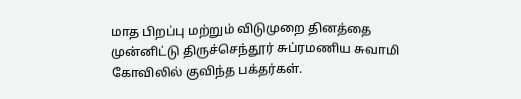மாத பிறப்பு மற்றும் விடுமுறை தினத்தை முன்னிட்டு திருச்செந்தூர் சுப்ரமணிய சுவாமி கோவிலில் குவிந்த பக்தர்கள்.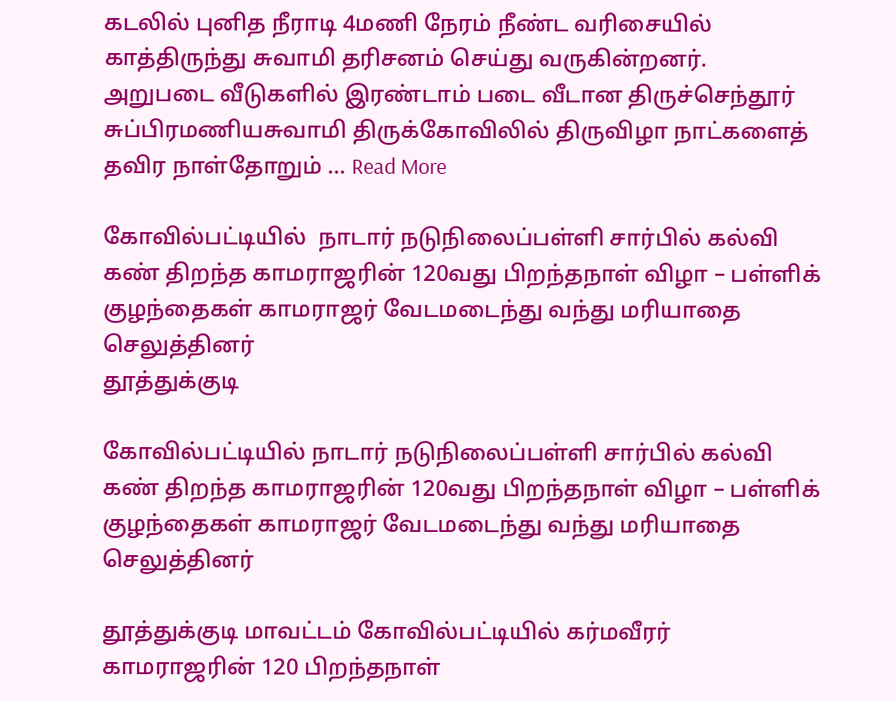கடலில் புனித நீராடி 4மணி நேரம் நீண்ட வரிசையில் காத்திருந்து சுவாமி தரிசனம் செய்து வருகின்றனர்.   அறுபடை வீடுகளில் இரண்டாம் படை வீடான திருச்செந்தூர் சுப்பிரமணியசுவாமி திருக்கோவிலில் திருவிழா நாட்களைத் தவிர நாள்தோறும் ... Read More

கோவில்பட்டியில்  நாடார் நடுநிலைப்பள்ளி சார்பில் கல்வி கண் திறந்த காமராஜரின் 120வது பிறந்தநாள் விழா – பள்ளிக் குழந்தைகள் காமராஜர் வேடமடைந்து வந்து மரியாதை செலுத்தினர்
தூத்துக்குடி

கோவில்பட்டியில் நாடார் நடுநிலைப்பள்ளி சார்பில் கல்வி கண் திறந்த காமராஜரின் 120வது பிறந்தநாள் விழா – பள்ளிக் குழந்தைகள் காமராஜர் வேடமடைந்து வந்து மரியாதை செலுத்தினர்

தூத்துக்குடி மாவட்டம் கோவில்பட்டியில் கர்மவீரர் காமராஜரின் 120 பிறந்தநாள்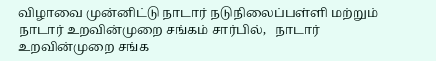விழாவை முன்னிட்டு நாடார் நடுநிலைப்பள்ளி மற்றும் நாடார் உறவின்முறை சங்கம் சார்பில்,   நாடார் உறவின்முறை சங்க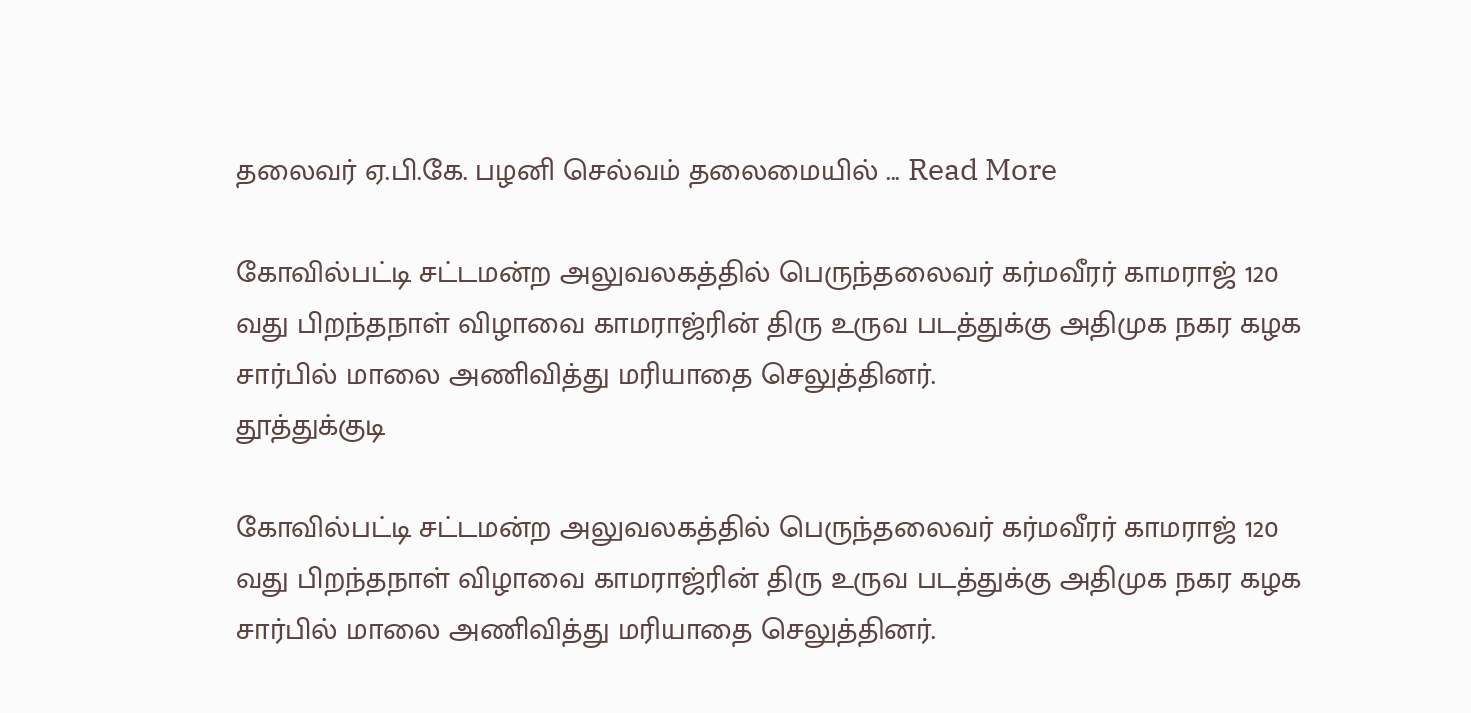தலைவர் ஏ.பி.கே. பழனி செல்வம் தலைமையில் ... Read More

கோவில்பட்டி சட்டமன்ற அலுவலகத்தில் பெருந்தலைவர் கர்மவீரர் காமராஜ் 120 வது பிறந்தநாள் விழாவை காமராஜ்ரின் திரு உருவ படத்துக்கு அதிமுக நகர கழக சார்பில் மாலை அணிவித்து மரியாதை செலுத்தினர்.
தூத்துக்குடி

கோவில்பட்டி சட்டமன்ற அலுவலகத்தில் பெருந்தலைவர் கர்மவீரர் காமராஜ் 120 வது பிறந்தநாள் விழாவை காமராஜ்ரின் திரு உருவ படத்துக்கு அதிமுக நகர கழக சார்பில் மாலை அணிவித்து மரியாதை செலுத்தினர்.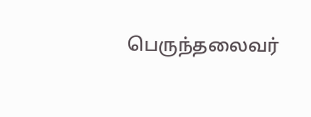பெருந்தலைவர்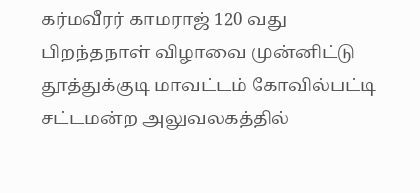கர்மவீரர் காமராஜ் 120 வது பிறந்தநாள் விழாவை முன்னிட்டு தூத்துக்குடி மாவட்டம் கோவில்பட்டி சட்டமன்ற அலுவலகத்தில்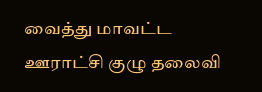வைத்து மாவட்ட ஊராட்சி குழு தலைவி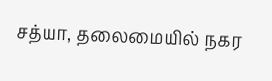சத்யா, தலைமையில் நகர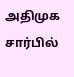அதிமுக சார்பில்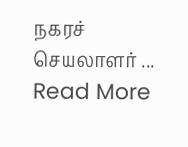நகரச் செயலாளர் ... Read More